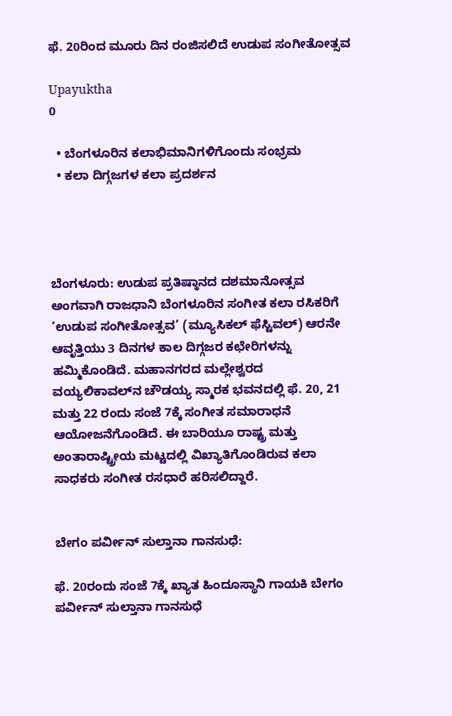ಫೆ. 20ರಿಂದ ಮೂರು ದಿನ ರಂಜಿಸಲಿದೆ ಉಡುಪ ಸಂಗೀತೋತ್ಸವ

Upayuktha
0

  • ಬೆಂಗಳೂರಿನ ಕಲಾಭಿಮಾನಿಗಳಿಗೊಂದು ಸಂಭ್ರಮ
  • ಕಲಾ ದಿಗ್ಗಜಗಳ ಕಲಾ ಪ್ರದರ್ಶನ




ಬೆಂಗಳೂರು: ಉಡುಪ ಪ್ರತಿಷ್ಠಾನದ ದಶಮಾನೋತ್ಸವ ಅಂಗವಾಗಿ ರಾಜಧಾನಿ ಬೆಂಗಳೂರಿನ ಸಂಗೀತ ಕಲಾ ರಸಿಕರಿಗೆ ‘ಉಡುಪ ಸಂಗೀತೋತ್ಸವ’ (ಮ್ಯೂಸಿಕಲ್ ಫೆಸ್ಟಿವಲ್) ಆರನೇ ಆವೃತ್ತಿಯು 3 ದಿನಗಳ ಕಾಲ ದಿಗ್ಗಜರ ಕಛೇರಿಗಳನ್ನು ಹಮ್ಮಿಕೊಂಡಿದೆ. ಮಹಾನಗರದ ಮಲ್ಲೇಶ್ವರದ ವಯ್ಯಲಿಕಾವಲ್‌ನ ಚೌಡಯ್ಯ ಸ್ಮಾರಕ ಭವನದಲ್ಲಿ ಫೆ. 20, 21 ಮತ್ತು 22 ರಂದು ಸಂಜೆ 7ಕ್ಕೆ ಸಂಗೀತ ಸಮಾರಾಧನೆ ಆಯೋಜನೆಗೊಂಡಿದೆ. ಈ ಬಾರಿಯೂ ರಾಷ್ಟ್ರ ಮತ್ತು ಅಂತಾರಾಷ್ಟ್ರೀಯ ಮಟ್ಟದಲ್ಲಿ ವಿಖ್ಯಾತಿಗೊಂಡಿರುವ ಕಲಾ ಸಾಧಕರು ಸಂಗೀತ ರಸಧಾರೆ ಹರಿಸಲಿದ್ದಾರೆ.


ಬೇಗಂ ಪರ್ವೀನ್ ಸುಲ್ತಾನಾ ಗಾನಸುಧೆ:

ಫೆ. 20ರಂದು ಸಂಜೆ 7ಕ್ಕೆ ಖ್ಯಾತ ಹಿಂದೂಸ್ಥಾನಿ ಗಾಯಕಿ ಬೇಗಂ ಪರ್ವೀನ್ ಸುಲ್ತಾನಾ ಗಾನಸುಧೆ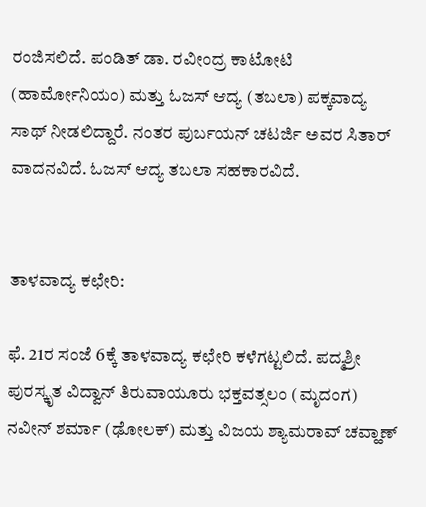ರಂಜಿಸಲಿದೆ. ಪಂಡಿತ್ ಡಾ. ರವೀಂದ್ರ ಕಾಟೋಟಿ (ಹಾರ್ಮೋನಿಯಂ) ಮತ್ತು ಓಜಸ್ ಆದ್ಯ (ತಬಲಾ) ಪಕ್ಕವಾದ್ಯ ಸಾಥ್ ನೀಡಲಿದ್ದಾರೆ. ನಂತರ ಪುರ್ಬಯನ್ ಚಟರ್ಜಿ ಅವರ ಸಿತಾರ್ ವಾದನವಿದೆ. ಓಜಸ್ ಆದ್ಯ ತಬಲಾ ಸಹಕಾರವಿದೆ.


ತಾಳವಾದ್ಯ ಕಛೇರಿ:

ಫೆ. 21ರ ಸಂಜೆ 6ಕ್ಕೆ ತಾಳವಾದ್ಯ ಕಛೇರಿ ಕಳೆಗಟ್ಟಲಿದೆ. ಪದ್ಮಶ್ರೀ ಪುರಸ್ಕೃತ ವಿದ್ವಾನ್ ತಿರುವಾಯೂರು ಭಕ್ತವತ್ಸಲಂ (ಮೃದಂಗ) ನವೀನ್ ಶರ್ಮಾ (ಢೋಲಕ್) ಮತ್ತು ವಿಜಯ ಶ್ಯಾಮರಾವ್ ಚವ್ಹಾಣ್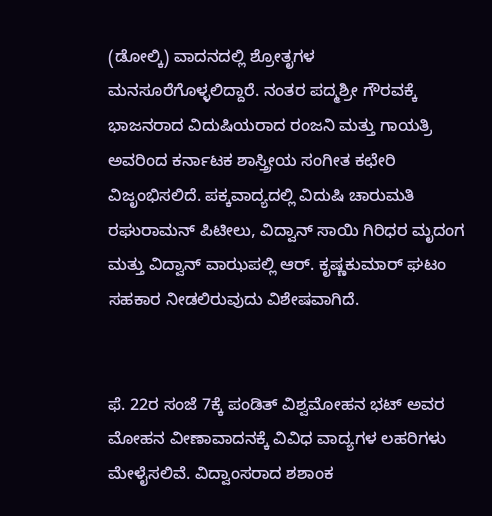(ಡೋಲ್ಕಿ) ವಾದನದಲ್ಲಿ ಶ್ರೋತೃಗಳ ಮನಸೂರೆಗೊಳ್ಳಲಿದ್ದಾರೆ. ನಂತರ ಪದ್ಮಶ್ರೀ ಗೌರವಕ್ಕೆ ಭಾಜನರಾದ ವಿದುಷಿಯರಾದ ರಂಜನಿ ಮತ್ತು ಗಾಯತ್ರಿ ಅವರಿಂದ ಕರ್ನಾಟಕ ಶಾಸ್ತ್ರೀಯ ಸಂಗೀತ ಕಛೇರಿ ವಿಜೃಂಭಿಸಲಿದೆ. ಪಕ್ಕವಾದ್ಯದಲ್ಲಿ ವಿದುಷಿ ಚಾರುಮತಿ ರಘುರಾಮನ್ ಪಿಟೀಲು, ವಿದ್ವಾನ್ ಸಾಯಿ ಗಿರಿಧರ ಮೃದಂಗ ಮತ್ತು ವಿದ್ವಾನ್ ವಾಝಪಲ್ಲಿ ಆರ್. ಕೃಷ್ಣಕುಮಾರ್ ಘಟಂ ಸಹಕಾರ ನೀಡಲಿರುವುದು ವಿಶೇಷವಾಗಿದೆ.


ಫೆ. 22ರ ಸಂಜೆ 7ಕ್ಕೆ ಪಂಡಿತ್ ವಿಶ್ವಮೋಹನ ಭಟ್ ಅವರ ಮೋಹನ ವೀಣಾವಾದನಕ್ಕೆ ವಿವಿಧ ವಾದ್ಯಗಳ ಲಹರಿಗಳು ಮೇಳೈಸಲಿವೆ. ವಿದ್ವಾಂಸರಾದ ಶಶಾಂಕ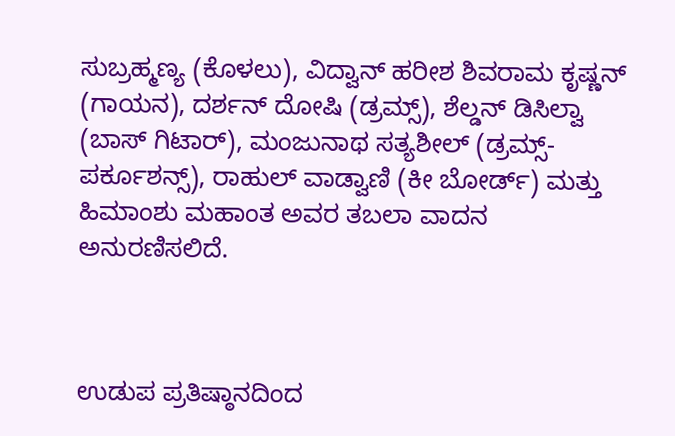ಸುಬ್ರಹ್ಮಣ್ಯ (ಕೊಳಲು), ವಿದ್ವಾನ್ ಹರೀಶ ಶಿವರಾಮ ಕೃಷ್ಣನ್ (ಗಾಯನ), ದರ್ಶನ್ ದೋಷಿ (ಡ್ರಮ್ಸ್), ಶೆಲ್ಡನ್ ಡಿಸಿಲ್ವಾ (ಬಾಸ್ ಗಿಟಾರ್), ಮಂಜುನಾಥ ಸತ್ಯಶೀಲ್ (ಡ್ರಮ್ಸ್- ಪರ್ಕೂಶನ್ಸ್), ರಾಹುಲ್ ವಾಡ್ವಾಣಿ (ಕೀ ಬೋರ್ಡ್) ಮತ್ತು ಹಿಮಾಂಶು ಮಹಾಂತ ಅವರ ತಬಲಾ ವಾದನ ಅನುರಣಿಸಲಿದೆ.



ಉಡುಪ ಪ್ರತಿಷ್ಠಾನದಿಂದ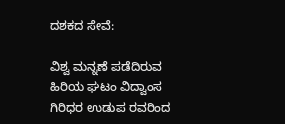ದಶಕದ ಸೇವೆ:

ವಿಶ್ವ ಮನ್ನಣೆ ಪಡೆದಿರುವ ಹಿರಿಯ ಘಟಂ ವಿದ್ವಾಂಸ ಗಿರಿಧರ ಉಡುಪ ರವರಿಂದ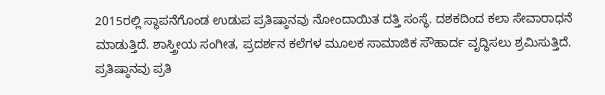2015ರಲ್ಲಿ ಸ್ಥಾಪನೆಗೊಂಡ ಉಡುಪ ಪ್ರತಿಷ್ಠಾನವು ನೋಂದಾಯಿತ ದತ್ತಿ ಸಂಸ್ಥೆ. ದಶಕದಿಂದ ಕಲಾ ಸೇವಾರಾಧನೆ ಮಾಡುತ್ತಿದೆ. ಶಾಸ್ತ್ರೀಯ ಸಂಗೀತ, ಪ್ರದರ್ಶನ ಕಲೆಗಳ ಮೂಲಕ ಸಾಮಾಜಿಕ ಸೌಹಾರ್ದ ವೃದ್ಧಿಸಲು ಶ್ರಮಿಸುತ್ತಿದೆ. ಪ್ರತಿಷ್ಠಾನವು ಪ್ರತಿ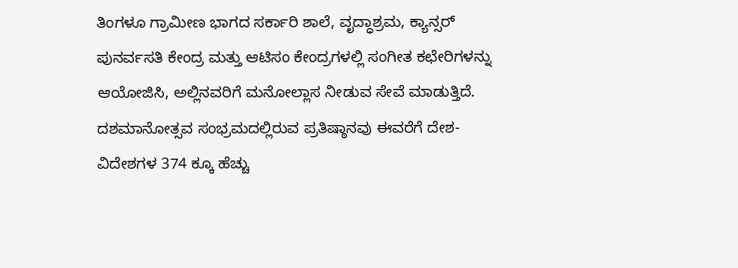ತಿಂಗಳೂ ಗ್ರಾಮೀಣ ಭಾಗದ ಸರ್ಕಾರಿ ಶಾಲೆ, ವೃದ್ಧಾಶ್ರಮ, ಕ್ಯಾನ್ಸರ್ ಪುನರ್ವಸತಿ ಕೇಂದ್ರ ಮತ್ತು ಆಟಿಸಂ ಕೇಂದ್ರಗಳಲ್ಲಿ ಸಂಗೀತ ಕಛೇರಿಗಳನ್ನು ಆಯೋಜಿಸಿ, ಅಲ್ಲಿನವರಿಗೆ ಮನೋಲ್ಲಾಸ ನೀಡುವ ಸೇವೆ ಮಾಡುತ್ತಿದೆ. ದಶಮಾನೋತ್ಸವ ಸಂಭ್ರಮದಲ್ಲಿರುವ ಪ್ರತಿಷ್ಠಾನವು ಈವರೆಗೆ ದೇಶ- ವಿದೇಶಗಳ 374 ಕ್ಕೂ ಹೆಚ್ಚು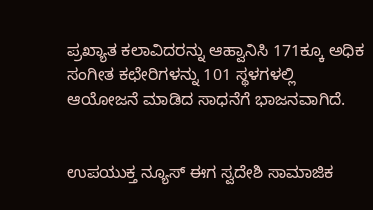ಪ್ರಖ್ಯಾತ ಕಲಾವಿದರನ್ನು ಆಹ್ವಾನಿಸಿ 171ಕ್ಕೂ ಅಧಿಕ ಸಂಗೀತ ಕಛೇರಿಗಳನ್ನು 101 ಸ್ಥಳಗಳಲ್ಲಿ ಆಯೋಜನೆ ಮಾಡಿದ ಸಾಧನೆಗೆ ಭಾಜನವಾಗಿದೆ.


ಉಪಯುಕ್ತ ನ್ಯೂಸ್ ಈಗ ಸ್ವದೇಶಿ ಸಾಮಾಜಿಕ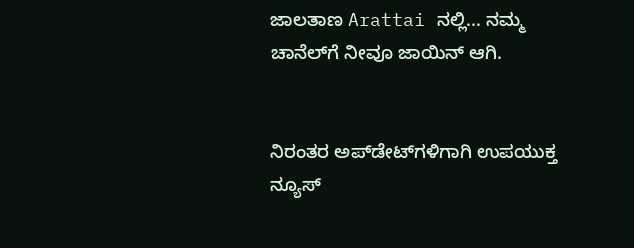ಜಾಲತಾಣ Arattai ನಲ್ಲಿ... ನಮ್ಮ ಚಾನೆಲ್‌ಗೆ ನೀವೂ ಜಾಯಿನ್ ಆಗಿ.


ನಿರಂತರ ಅಪ್‌ಡೇಟ್‌ಗಳಿಗಾಗಿ ಉಪಯುಕ್ತ ನ್ಯೂಸ್‌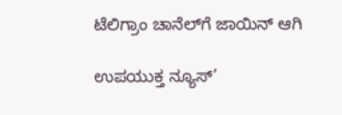ಟೆಲಿಗ್ರಾಂ ಚಾನೆಲ್‌ಗೆ ಜಾಯಿನ್‌ ಆಗಿ

ಉಪಯುಕ್ತ ನ್ಯೂಸ್‌’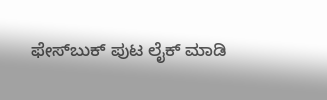ಫೇಸ್‌ಬುಕ್ ಪುಟ ಲೈಕ್ ಮಾಡಿ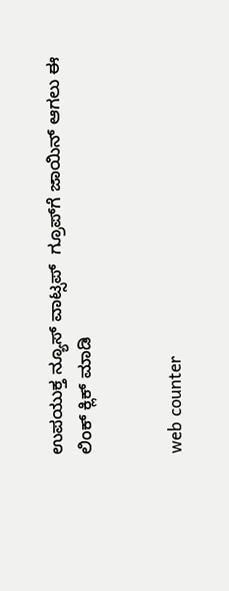ಉಪಯುಕ್ತ ನ್ಯೂಸ್‌ ವಾಟ್ಸಪ್‌  ಗ್ರೂಪ್‌ಗೆ ಜಾಯಿನ್ ಆಗಲು ಈ ಲಿಂಕ್ ಕ್ಲಿಕ್ ಮಾಡಿ


web counter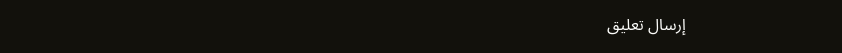إرسال تعليق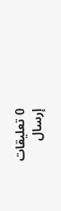0 تعليقات
إرسال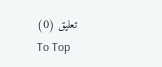تعليق (0)
To Top